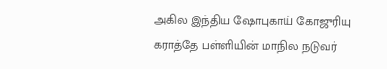அகில இந்திய ஷோபுகாய் கோஜுரியு கராத்தே பள்ளியின் மாநில நடுவர்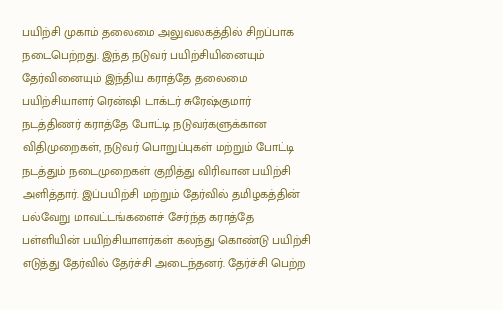பயிற்சி முகாம் தலைமை அலுவலகத்தில் சிறப்பாக நடைபெற்றது. இந்த நடுவர் பயிற்சியினையும் தேர்வினையும் இந்திய கராத்தே தலைமை பயிற்சியாளர் ரென்ஷி டாக்டர் சுரேஷ்குமார் நடத்திணர் கராத்தே போட்டி நடுவர்களுக்கான விதிமுறைகள், நடுவர் பொறுப்புகள் மற்றும் போட்டி நடத்தும் நடைமுறைகள் குறித்து விரிவான பயிற்சி அளித்தார். இப்பயிற்சி மற்றும் தேர்வில் தமிழகத்தின் பல்வேறு மாவட்டங்களைச் சேர்ந்த கராத்தே பள்ளியின் பயிற்சியாளர்கள் கலந்து கொண்டு பயிற்சி எடுத்து தேர்வில் தேர்ச்சி அடைந்தனர். தேர்ச்சி பெற்ற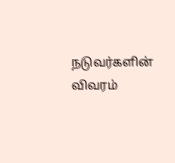நடுவர்களின் விவரம்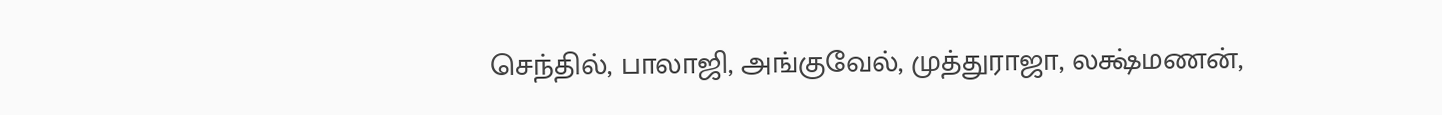செந்தில், பாலாஜி, அங்குவேல், முத்துராஜா, லக்ஷ்மணன்,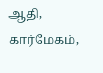ஆதி, கார்மேகம்,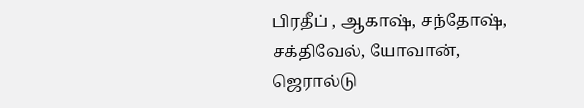பிரதீப் , ஆகாஷ், சந்தோஷ், சக்திவேல், யோவான், ஜெரால்டு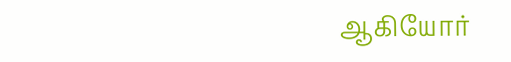ஆகியோர்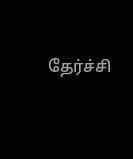தேர்ச்சி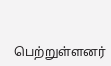பெற்றுள்ளனர்